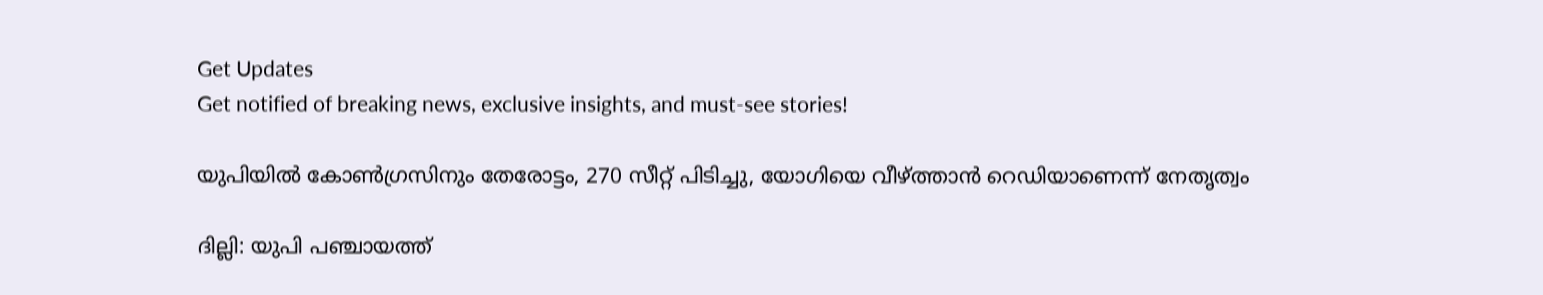Get Updates
Get notified of breaking news, exclusive insights, and must-see stories!

യുപിയില്‍ കോണ്‍ഗ്രസിനും തേരോട്ടം, 270 സീറ്റ് പിടിച്ചു, യോഗിയെ വീഴ്ത്താന്‍ റെഡിയാണെന്ന് നേതൃത്വം

ദില്ലി: യുപി പഞ്ചായത്ത്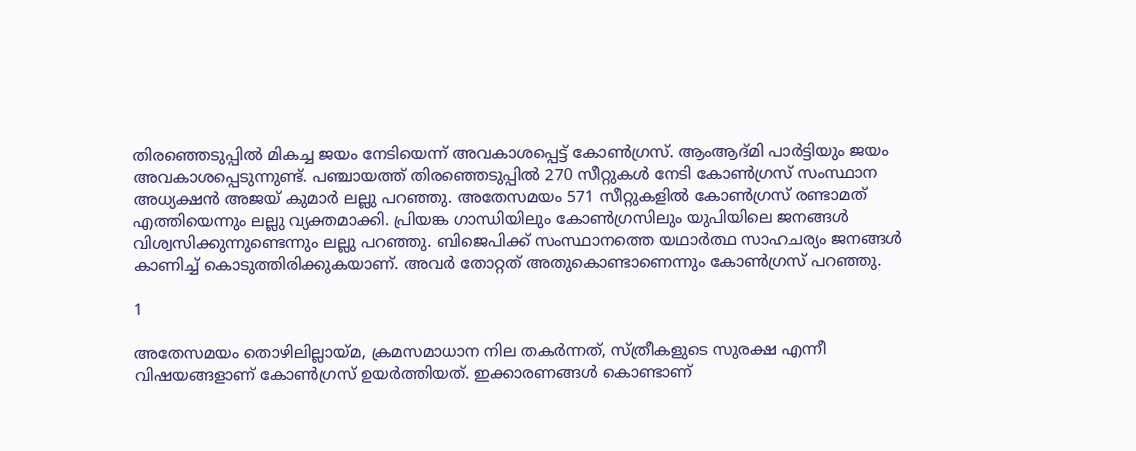തിരഞ്ഞെടുപ്പില്‍ മികച്ച ജയം നേടിയെന്ന് അവകാശപ്പെട്ട് കോണ്‍ഗ്രസ്. ആംആദ്മി പാര്‍ട്ടിയും ജയം അവകാശപ്പെടുന്നുണ്ട്. പഞ്ചായത്ത് തിരഞ്ഞെടുപ്പില്‍ 270 സീറ്റുകള്‍ നേടി കോണ്‍ഗ്രസ് സംസ്ഥാന അധ്യക്ഷന്‍ അജയ് കുമാര്‍ ലല്ലു പറഞ്ഞു. അതേസമയം 571 സീറ്റുകളില്‍ കോണ്‍ഗ്രസ് രണ്ടാമത് എത്തിയെന്നും ലല്ലു വ്യക്തമാക്കി. പ്രിയങ്ക ഗാന്ധിയിലും കോണ്‍ഗ്രസിലും യുപിയിലെ ജനങ്ങള്‍ വിശ്വസിക്കുന്നുണ്ടെന്നും ലല്ലു പറഞ്ഞു. ബിജെപിക്ക് സംസ്ഥാനത്തെ യഥാര്‍ത്ഥ സാഹചര്യം ജനങ്ങള്‍ കാണിച്ച് കൊടുത്തിരിക്കുകയാണ്. അവര്‍ തോറ്റത് അതുകൊണ്ടാണെന്നും കോണ്‍ഗ്രസ് പറഞ്ഞു.

1

അതേസമയം തൊഴിലില്ലായ്മ, ക്രമസമാധാന നില തകര്‍ന്നത്, സ്ത്രീകളുടെ സുരക്ഷ എന്നീ വിഷയങ്ങളാണ് കോണ്‍ഗ്രസ് ഉയര്‍ത്തിയത്. ഇക്കാരണങ്ങള്‍ കൊണ്ടാണ്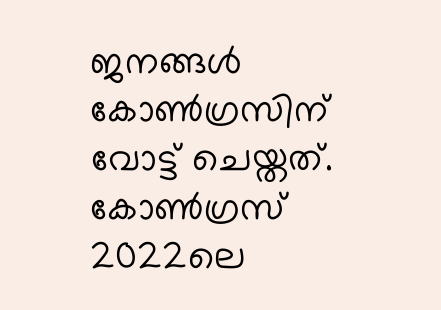ജനങ്ങള്‍ കോണ്‍ഗ്രസിന് വോട്ട് ചെയ്തത്. കോണ്‍ഗ്രസ് 2022ലെ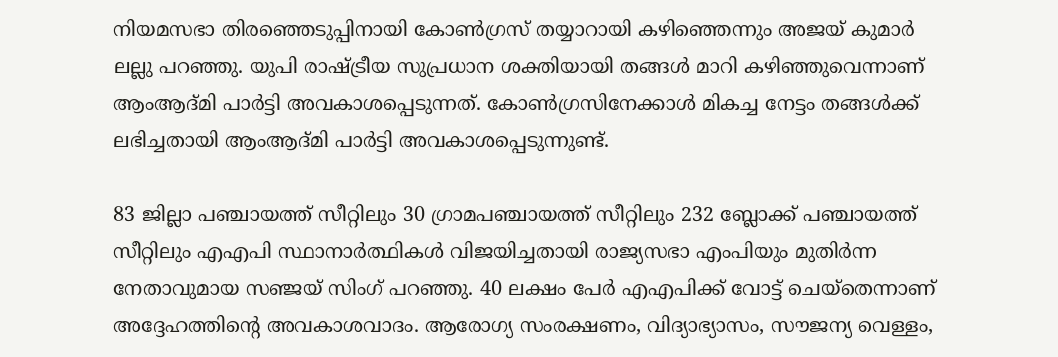നിയമസഭാ തിരഞ്ഞെടുപ്പിനായി കോണ്‍ഗ്രസ് തയ്യാറായി കഴിഞ്ഞെന്നും അജയ് കുമാര്‍ ലല്ലു പറഞ്ഞു. യുപി രാഷ്ട്രീയ സുപ്രധാന ശക്തിയായി തങ്ങള്‍ മാറി കഴിഞ്ഞുവെന്നാണ് ആംആദ്മി പാര്‍ട്ടി അവകാശപ്പെടുന്നത്. കോണ്‍ഗ്രസിനേക്കാള്‍ മികച്ച നേട്ടം തങ്ങള്‍ക്ക് ലഭിച്ചതായി ആംആദ്മി പാര്‍ട്ടി അവകാശപ്പെടുന്നുണ്ട്.

83 ജില്ലാ പഞ്ചായത്ത് സീറ്റിലും 30 ഗ്രാമപഞ്ചായത്ത് സീറ്റിലും 232 ബ്ലോക്ക് പഞ്ചായത്ത് സീറ്റിലും എഎപി സ്ഥാനാര്‍ത്ഥികള്‍ വിജയിച്ചതായി രാജ്യസഭാ എംപിയും മുതിര്‍ന്ന നേതാവുമായ സഞ്ജയ് സിംഗ് പറഞ്ഞു. 40 ലക്ഷം പേര്‍ എഎപിക്ക് വോട്ട് ചെയ്‌തെന്നാണ് അദ്ദേഹത്തിന്റെ അവകാശവാദം. ആരോഗ്യ സംരക്ഷണം, വിദ്യാഭ്യാസം, സൗജന്യ വെള്ളം,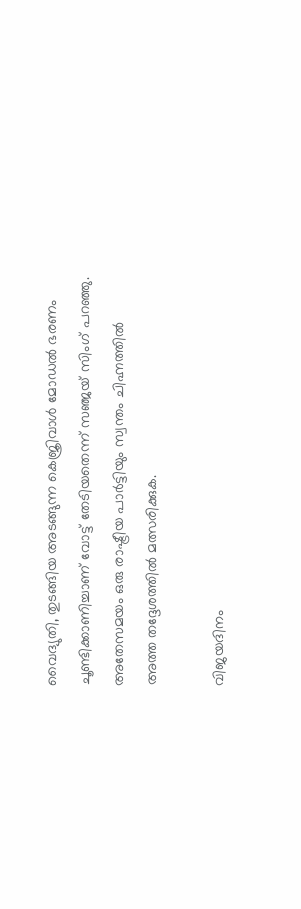വൈദ്യുതി, തുടങ്ങിയ അടങ്ങുന്ന കെജ്രിവാള്‍ മോഡല്‍ ഭരണം ചൂണ്ടിക്കാണിച്ചാണ് വോട്ട് തേടിയതെന്ന് സഞ്ജയ് സിംഗ് പറഞ്ഞു. അതേസമയം ഒരു രാഷ്ട്രീയ പാര്‍ട്ടിയും സ്വന്തം ചിഹ്നത്തില്‍ അത്ത തദ്ദേശത്തില്‍ മത്സരിക്കുക.

വിജയദിനം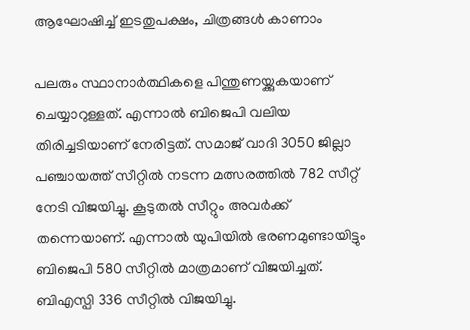ആഘോഷിച്ച് ഇടതുപക്ഷം, ചിത്രങ്ങള്‍ കാണാം

പലരും സ്ഥാനാര്‍ത്ഥികളെ പിന്തുണയ്ക്കുകയാണ് ചെയ്യാറുള്ളത്. എന്നാല്‍ ബിജെപി വലിയ തിരിച്ചടിയാണ് നേരിട്ടത്. സമാജ് വാദി 3050 ജില്ലാ പഞ്ചായത്ത് സീറ്റില്‍ നടന്ന മത്സരത്തില്‍ 782 സീറ്റ് നേടി വിജയിച്ചു. കൂടുതല്‍ സീറ്റും അവര്‍ക്ക് തന്നെയാണ്. എന്നാല്‍ യുപിയില്‍ ഭരണമുണ്ടായിട്ടും ബിജെപി 580 സീറ്റില്‍ മാത്രമാണ് വിജയിച്ചത്. ബിഎസ്പി 336 സീറ്റില്‍ വിജയിച്ചു.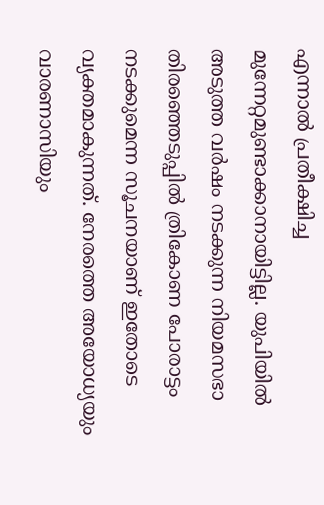എന്നാല്‍ പ്രതീക്ഷിച്ച മുന്നേറ്റമുണ്ടാക്കാനായിട്ടില്ല. യുപിയില്‍ അടുത്ത വര്‍ഷം നടക്കുന്ന നിയമസഭാ തിരഞ്ഞെടുപ്പില്‍ ത്രികോണ പോരാട്ടം നടക്കുമെന്ന സൂചനയാണ് ഇതോടെ വ്യക്തമാകുന്നത്. നേരത്തെ അയോധ്യയും വാരണാസിയും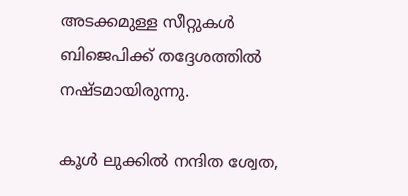അടക്കമുള്ള സീറ്റുകള്‍ ബിജെപിക്ക് തദ്ദേശത്തില്‍ നഷ്ടമായിരുന്നു.

കൂൾ ലുക്കിൽ നന്ദിത ശ്വേത,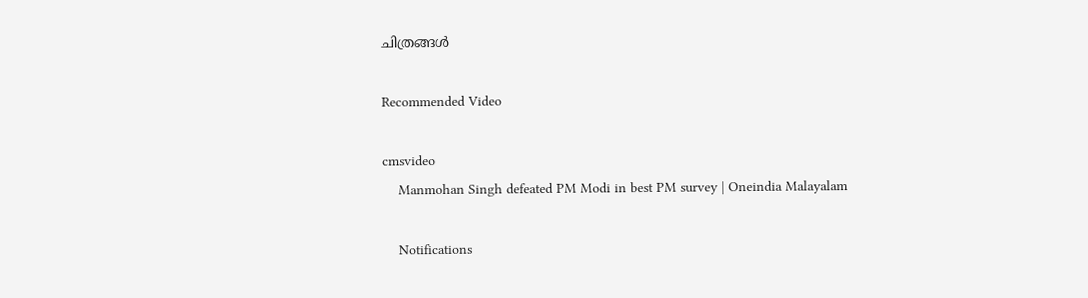ചിത്രങ്ങൾ

Recommended Video

cmsvideo
    Manmohan Singh defeated PM Modi in best PM survey | Oneindia Malayalam

    Notifications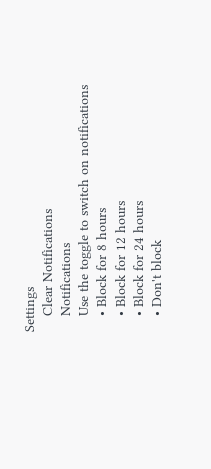Settings
    Clear Notifications
    Notifications
    Use the toggle to switch on notifications
    • Block for 8 hours
    • Block for 12 hours
    • Block for 24 hours
    • Don't block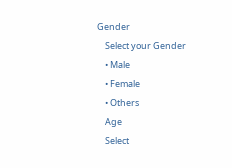Gender
    Select your Gender
    • Male
    • Female
    • Others
    Age
    Select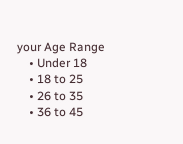your Age Range
    • Under 18
    • 18 to 25
    • 26 to 35
    • 36 to 45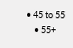• 45 to 55
    • 55+